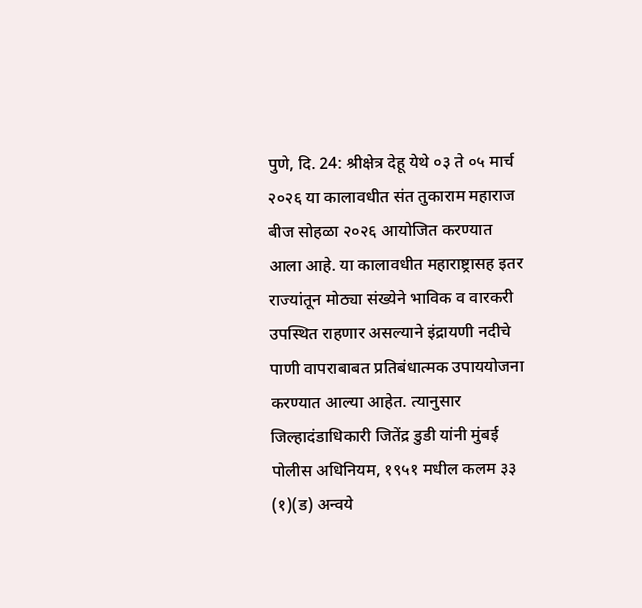पुणे, दि. 24: श्रीक्षेत्र देहू येथे ०३ ते ०५ मार्च २०२६ या कालावधीत संत तुकाराम महाराज बीज सोहळा २०२६ आयोजित करण्यात आला आहे. या कालावधीत महाराष्ट्रासह इतर राज्यांतून मोठ्या संख्येने भाविक व वारकरी उपस्थित राहणार असल्याने इंद्रायणी नदीचे पाणी वापराबाबत प्रतिबंधात्मक उपाययोजना करण्यात आल्या आहेत. त्यानुसार जिल्हादंडाधिकारी जितेंद्र डुडी यांनी मुंबई पोलीस अधिनियम, १९५१ मधील कलम ३३ (१)(ड) अन्वये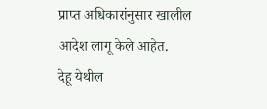प्राप्त अधिकारांनुसार खालील आदेश लागू केले आहेत.
देहू येथील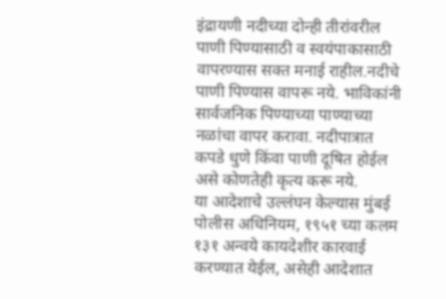इंद्रायणी नदीच्या दोन्ही तीरांवरील पाणी पिण्यासाठी व स्वयंपाकासाठी वापरण्यास सक्त मनाई राहील.नदीचे पाणी पिण्यास वापरू नये. भाविकांनी सार्वजनिक पिण्याच्या पाण्याच्या नळांचा वापर करावा. नदीपात्रात कपडे धुणे किंवा पाणी दूषित होईल असे कोणतेही कृत्य करू नये.
या आदेशाचे उल्लंघन केल्यास मुंबई पोलीस अधिनियम, १९५१ च्या कलम १३१ अन्वये कायदेशीर कारवाई करण्यात येईल, असेही आदेशात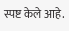स्पष्ट केले आहे.